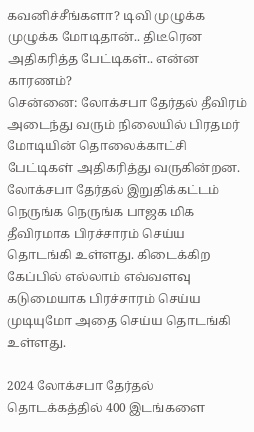கவனிச்சீங்களா? டிவி முழுக்க முழுக்க மோடிதான்.. திடீரென அதிகரித்த பேட்டிகள்.. என்ன காரணம்?
சென்னை: லோக்சபா தேர்தல் தீவிரம் அடைந்து வரும் நிலையில் பிரதமர் மோடியின் தொலைக்காட்சி பேட்டிகள் அதிகரித்து வருகின்றன.
லோக்சபா தேர்தல் இறுதிக்கட்டம் நெருங்க நெருங்க பாஜக மிக தீவிரமாக பிரச்சாரம் செய்ய தொடங்கி உள்ளது. கிடைக்கிற கேப்பில் எல்லாம் எவ்வளவு கடுமையாக பிரச்சாரம் செய்ய முடியுமோ அதை செய்ய தொடங்கி உள்ளது.

2024 லோக்சபா தேர்தல் தொடக்கத்தில் 400 இடங்களை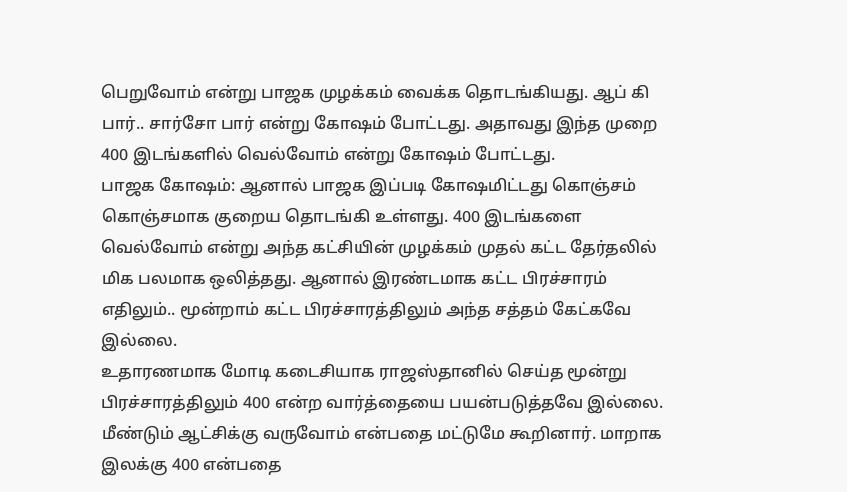பெறுவோம் என்று பாஜக முழக்கம் வைக்க தொடங்கியது. ஆப் கி பார்.. சார்சோ பார் என்று கோஷம் போட்டது. அதாவது இந்த முறை 400 இடங்களில் வெல்வோம் என்று கோஷம் போட்டது.
பாஜக கோஷம்: ஆனால் பாஜக இப்படி கோஷமிட்டது கொஞ்சம் கொஞ்சமாக குறைய தொடங்கி உள்ளது. 400 இடங்களை வெல்வோம் என்று அந்த கட்சியின் முழக்கம் முதல் கட்ட தேர்தலில் மிக பலமாக ஒலித்தது. ஆனால் இரண்டமாக கட்ட பிரச்சாரம் எதிலும்.. மூன்றாம் கட்ட பிரச்சாரத்திலும் அந்த சத்தம் கேட்கவே இல்லை.
உதாரணமாக மோடி கடைசியாக ராஜஸ்தானில் செய்த மூன்று பிரச்சாரத்திலும் 400 என்ற வார்த்தையை பயன்படுத்தவே இல்லை. மீண்டும் ஆட்சிக்கு வருவோம் என்பதை மட்டுமே கூறினார். மாறாக இலக்கு 400 என்பதை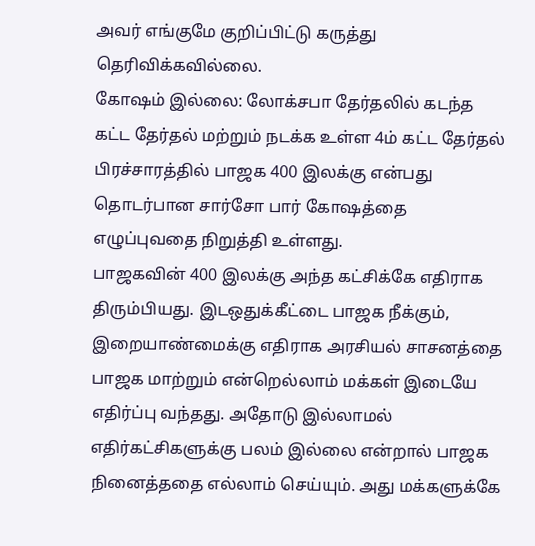அவர் எங்குமே குறிப்பிட்டு கருத்து தெரிவிக்கவில்லை.
கோஷம் இல்லை: லோக்சபா தேர்தலில் கடந்த கட்ட தேர்தல் மற்றும் நடக்க உள்ள 4ம் கட்ட தேர்தல் பிரச்சாரத்தில் பாஜக 400 இலக்கு என்பது தொடர்பான சார்சோ பார் கோஷத்தை எழுப்புவதை நிறுத்தி உள்ளது.
பாஜகவின் 400 இலக்கு அந்த கட்சிக்கே எதிராக திரும்பியது. இடஒதுக்கீட்டை பாஜக நீக்கும், இறையாண்மைக்கு எதிராக அரசியல் சாசனத்தை பாஜக மாற்றும் என்றெல்லாம் மக்கள் இடையே எதிர்ப்பு வந்தது. அதோடு இல்லாமல் எதிர்கட்சிகளுக்கு பலம் இல்லை என்றால் பாஜக நினைத்ததை எல்லாம் செய்யும். அது மக்களுக்கே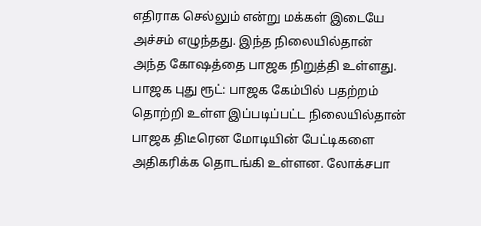எதிராக செல்லும் என்று மக்கள் இடையே அச்சம் எழுந்தது. இந்த நிலையில்தான் அந்த கோஷத்தை பாஜக நிறுத்தி உள்ளது.
பாஜக புது ரூட்: பாஜக கேம்பில் பதற்றம் தொற்றி உள்ள இப்படிப்பட்ட நிலையில்தான் பாஜக திடீரென மோடியின் பேட்டிகளை அதிகரிக்க தொடங்கி உள்ளன. லோக்சபா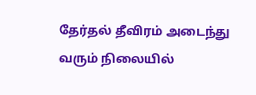தேர்தல் தீவிரம் அடைந்து வரும் நிலையில்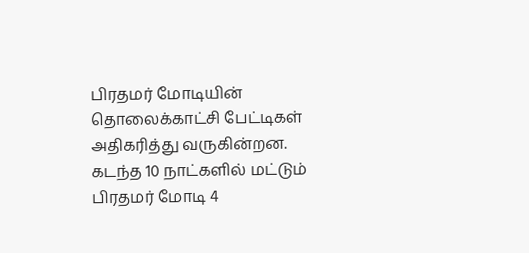பிரதமர் மோடியின் தொலைக்காட்சி பேட்டிகள் அதிகரித்து வருகின்றன.
கடந்த 10 நாட்களில் மட்டும் பிரதமர் மோடி 4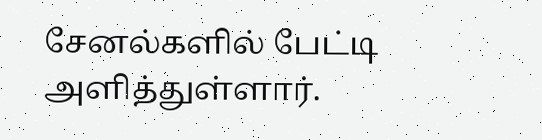சேனல்களில் பேட்டி அளித்துள்ளார்.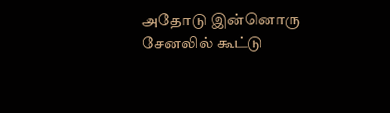அதோடு இன்னொரு சேனலில் கூட்டு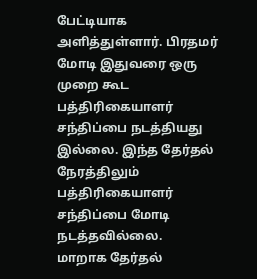பேட்டியாக அளித்துள்ளார். பிரதமர் மோடி இதுவரை ஒரு முறை கூட பத்திரிகையாளர் சந்திப்பை நடத்தியது இல்லை. இந்த தேர்தல் நேரத்திலும் பத்திரிகையாளர் சந்திப்பை மோடி நடத்தவில்லை.
மாறாக தேர்தல்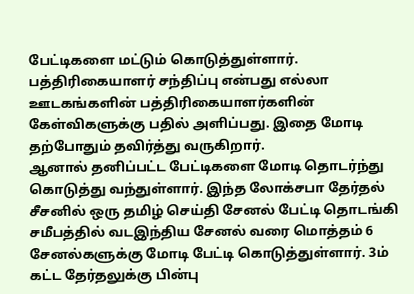பேட்டிகளை மட்டும் கொடுத்துள்ளார். பத்திரிகையாளர் சந்திப்பு என்பது எல்லா ஊடகங்களின் பத்திரிகையாளர்களின் கேள்விகளுக்கு பதில் அளிப்பது. இதை மோடி தற்போதும் தவிர்த்து வருகிறார்.
ஆனால் தனிப்பட்ட பேட்டிகளை மோடி தொடர்ந்து கொடுத்து வந்துள்ளார். இந்த லோக்சபா தேர்தல் சீசனில் ஒரு தமிழ் செய்தி சேனல் பேட்டி தொடங்கி சமீபத்தில் வடஇந்திய சேனல் வரை மொத்தம் 6 சேனல்களுக்கு மோடி பேட்டி கொடுத்துள்ளார். 3ம் கட்ட தேர்தலுக்கு பின்பு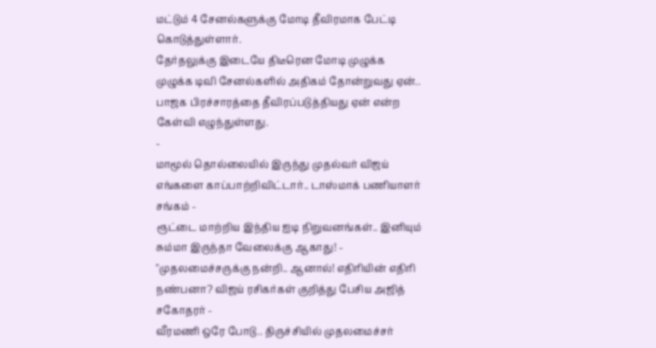மட்டும் 4 சேனல்களுக்கு மோடி தீவிரமாக பேட்டி கொடுத்துள்ளார்.
தேர்தலுக்கு இடையே திடீரென மோடி முழுக்க முழுக்க டிவி சேனல்களில் அதிகம் தோன்றுவது ஏன்.. பாஜக பிரச்சாரத்தை தீவிரப்படுத்தியது ஏன் என்ற கேள்வி எழுந்துள்ளது.
-
மாமூல் தொல்லையில் இருந்து முதல்வர் விஜய் எங்களை காப்பாற்றிவிட்டார்.. டாஸ்மாக் பணியாளர் சங்கம் -
ரூட்டை மாற்றிய இந்திய ஐடி நிறுவனங்கள்.. இனியும் சும்மா இருந்தா வேலைக்கு ஆகாது! -
"முதலமைச்சருக்கு நன்றி.. ஆனால்! எதிரியின் எதிரி நண்பனா? விஜய் ரசிகர்கள் குறித்து பேசிய அஜித் சகோதரர் -
வீரமணி ஒரே போடு.. திருச்சியில் முதலமைச்சர்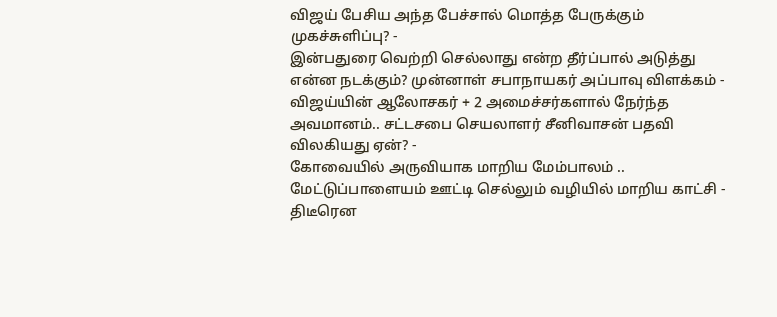விஜய் பேசிய அந்த பேச்சால் மொத்த பேருக்கும் முகச்சுளிப்பு? -
இன்பதுரை வெற்றி செல்லாது என்ற தீர்ப்பால் அடுத்து என்ன நடக்கும்? முன்னாள் சபாநாயகர் அப்பாவு விளக்கம் -
விஜய்யின் ஆலோசகர் + 2 அமைச்சர்களால் நேர்ந்த அவமானம்.. சட்டசபை செயலாளர் சீனிவாசன் பதவி விலகியது ஏன்? -
கோவையில் அருவியாக மாறிய மேம்பாலம் .. மேட்டுப்பாளையம் ஊட்டி செல்லும் வழியில் மாறிய காட்சி -
திடீரென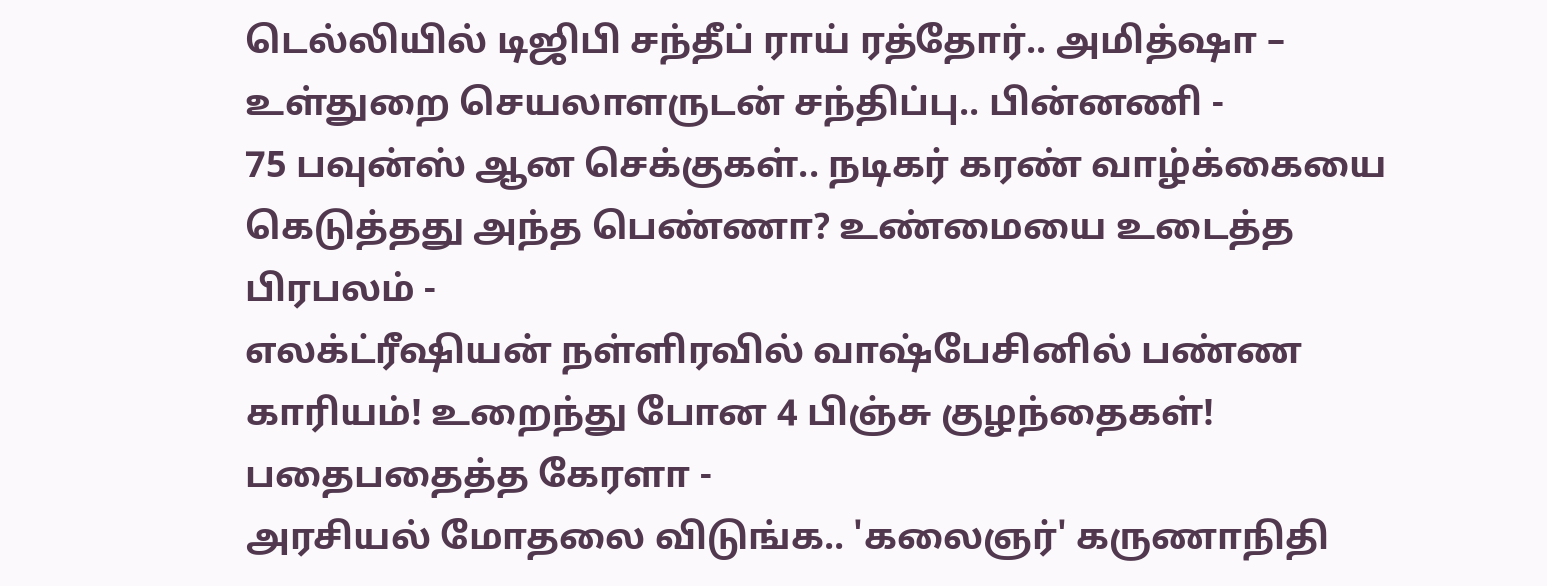டெல்லியில் டிஜிபி சந்தீப் ராய் ரத்தோர்.. அமித்ஷா – உள்துறை செயலாளருடன் சந்திப்பு.. பின்னணி -
75 பவுன்ஸ் ஆன செக்குகள்.. நடிகர் கரண் வாழ்க்கையை கெடுத்தது அந்த பெண்ணா? உண்மையை உடைத்த பிரபலம் -
எலக்ட்ரீஷியன் நள்ளிரவில் வாஷ்பேசினில் பண்ண காரியம்! உறைந்து போன 4 பிஞ்சு குழந்தைகள்! பதைபதைத்த கேரளா -
அரசியல் மோதலை விடுங்க.. 'கலைஞர்' கருணாநிதி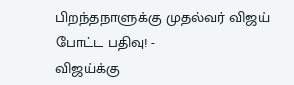பிறந்தநாளுக்கு முதல்வர் விஜய் போட்ட பதிவு! -
விஜய்க்கு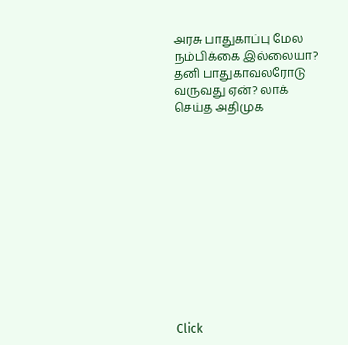அரசு பாதுகாப்பு மேல நம்பிக்கை இல்லையா? தனி பாதுகாவலரோடு வருவது ஏன்? லாக் செய்த அதிமுக












Click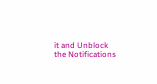it and Unblock the Notifications